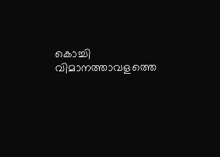കൊച്ചി വിമാനത്താവളത്തെ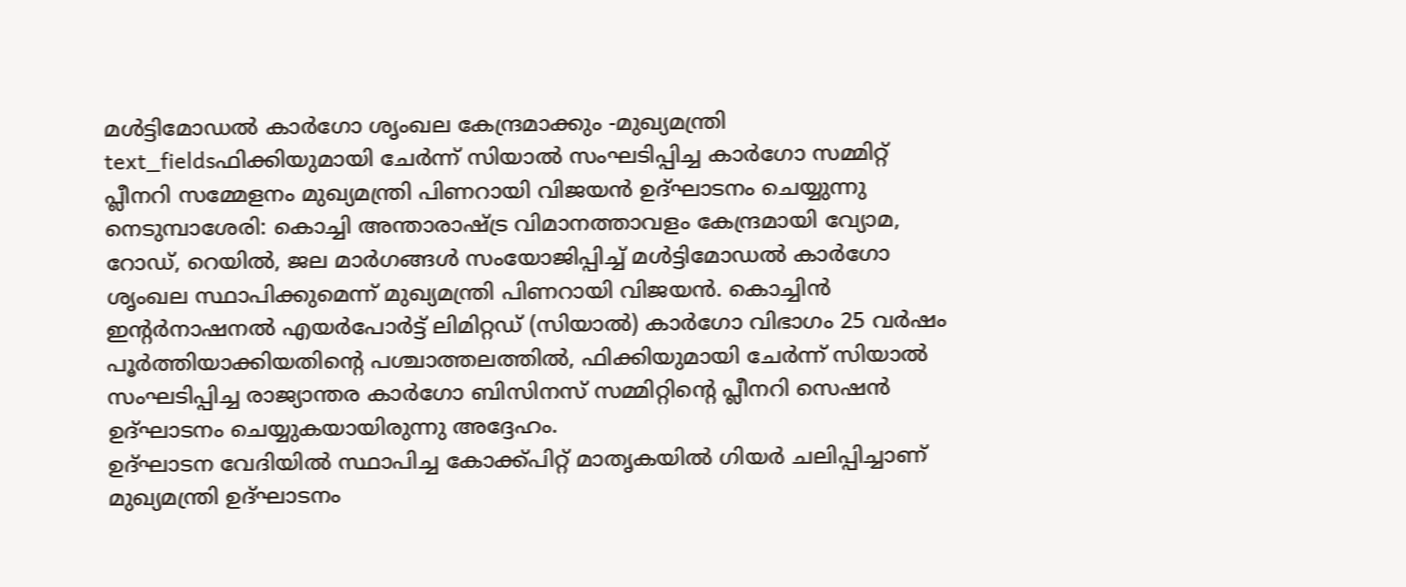മൾട്ടിമോഡൽ കാർഗോ ശൃംഖല കേന്ദ്രമാക്കും -മുഖ്യമന്ത്രി
text_fieldsഫിക്കിയുമായി ചേർന്ന് സിയാൽ സംഘടിപ്പിച്ച കാർഗോ സമ്മിറ്റ് പ്ലീനറി സമ്മേളനം മുഖ്യമന്ത്രി പിണറായി വിജയൻ ഉദ്ഘാടനം ചെയ്യുന്നു
നെടുമ്പാശേരി: കൊച്ചി അന്താരാഷ്ട്ര വിമാനത്താവളം കേന്ദ്രമായി വ്യോമ, റോഡ്, റെയിൽ, ജല മാർഗങ്ങൾ സംയോജിപ്പിച്ച് മൾട്ടിമോഡൽ കാർഗോ ശൃംഖല സ്ഥാപിക്കുമെന്ന് മുഖ്യമന്ത്രി പിണറായി വിജയൻ. കൊച്ചിൻ ഇന്റർനാഷനൽ എയർപോർട്ട് ലിമിറ്റഡ് (സിയാൽ) കാർഗോ വിഭാഗം 25 വർഷം പൂർത്തിയാക്കിയതിന്റെ പശ്ചാത്തലത്തിൽ, ഫിക്കിയുമായി ചേർന്ന് സിയാൽ സംഘടിപ്പിച്ച രാജ്യാന്തര കാർഗോ ബിസിനസ് സമ്മിറ്റിന്റെ പ്ലീനറി സെഷൻ ഉദ്ഘാടനം ചെയ്യുകയായിരുന്നു അദ്ദേഹം.
ഉദ്ഘാടന വേദിയിൽ സ്ഥാപിച്ച കോക്ക്പിറ്റ് മാതൃകയിൽ ഗിയർ ചലിപ്പിച്ചാണ് മുഖ്യമന്ത്രി ഉദ്ഘാടനം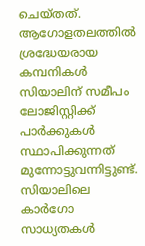ചെയ്തത്. ആഗോളതലത്തിൽ ശ്രദ്ധേയരായ കമ്പനികൾ സിയാലിന് സമീപം ലോജിസ്റ്റിക്ക് പാർക്കുകൾ സ്ഥാപിക്കുന്നത് മുന്നോട്ടുവന്നിട്ടുണ്ട്. സിയാലിലെ കാർഗോ സാധ്യതകൾ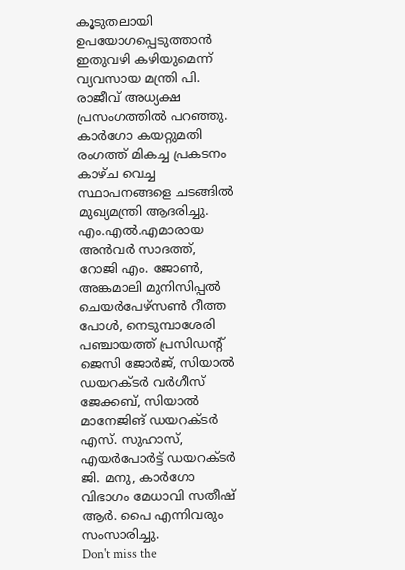കൂടുതലായി ഉപയോഗപ്പെടുത്താൻ ഇതുവഴി കഴിയുമെന്ന് വ്യവസായ മന്ത്രി പി. രാജീവ് അധ്യക്ഷ പ്രസംഗത്തിൽ പറഞ്ഞു.
കാർഗോ കയറ്റുമതി രംഗത്ത് മികച്ച പ്രകടനം കാഴ്ച വെച്ച സ്ഥാപനങ്ങളെ ചടങ്ങിൽ മുഖ്യമന്ത്രി ആദരിച്ചു. എം.എൽ.എമാരായ അൻവർ സാദത്ത്, റോജി എം. ജോൺ, അങ്കമാലി മുനിസിപ്പൽ ചെയർപേഴ്സൺ റീത്ത പോൾ, നെടുമ്പാശേരി പഞ്ചായത്ത് പ്രസിഡന്റ് ജെസി ജോർജ്, സിയാൽ ഡയറക്ടർ വർഗീസ് ജേക്കബ്, സിയാൽ മാനേജിങ് ഡയറക്ടർ എസ്. സുഹാസ്, എയർപോർട്ട് ഡയറക്ടർ ജി. മനു, കാർഗോ വിഭാഗം മേധാവി സതീഷ് ആർ. പൈ എന്നിവരും സംസാരിച്ചു.
Don't miss the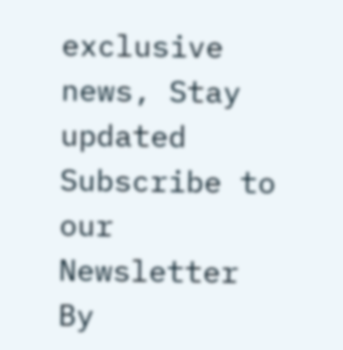exclusive news, Stay updated
Subscribe to our Newsletter
By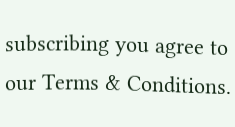subscribing you agree to our Terms & Conditions.